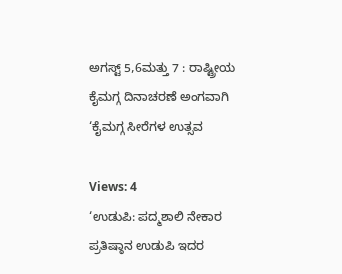ಅಗಸ್ಟ್ 5,6ಮತ್ತು 7 : ರಾಷ್ಟ್ರೀಯ ಕೈಮಗ್ಗ ದಿನಾಚರಣೆ ಅಂಗವಾಗಿ ‘ಕೈಮಗ್ಗ ಸೀರೆಗಳ ಉತ್ಸವ

Views: 4
‘ಉಡುಪಿ: ಪದ್ಮಶಾಲಿ ನೇಕಾರ ಪ್ರತಿಷ್ಠಾನ ಉಡುಪಿ ಇದರ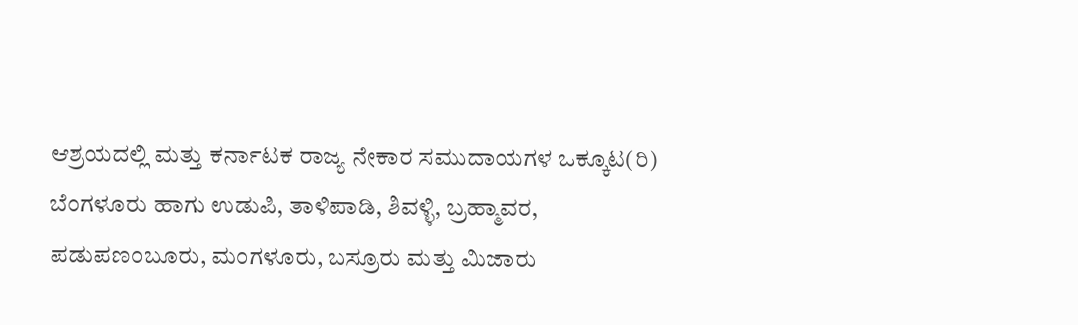ಆಶ್ರಯದಲ್ಲಿ ಮತ್ತು ಕರ್ನಾಟಕ ರಾಜ್ಯ ನೇಕಾರ ಸಮುದಾಯಗಳ ಒಕ್ಕೂಟ(ರಿ) ಬೆಂಗಳೂರು ಹಾಗು ಉಡುಪಿ, ತಾಳಿಪಾಡಿ, ಶಿವಳ್ಳಿ, ಬ್ರಹ್ಮಾವರ, ಪಡುಪಣಂಬೂರು, ಮಂಗಳೂರು, ಬಸ್ರೂರು ಮತ್ತು ಮಿಜಾರು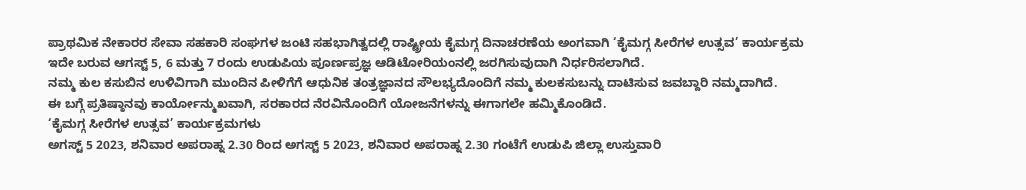ಪ್ರಾಥಮಿಕ ನೇಕಾರರ ಸೇವಾ ಸಹಕಾರಿ ಸಂಘಗಳ ಜಂಟಿ ಸಹಭಾಗಿತ್ವದಲ್ಲಿ ರಾಷ್ಟ್ರೀಯ ಕೈಮಗ್ಗ ದಿನಾಚರಣೆಯ ಅಂಗವಾಗಿ ‘ಕೈಮಗ್ಗ ಸೀರೆಗಳ ಉತ್ಸವ’ ಕಾರ್ಯಕ್ರಮ ಇದೇ ಬರುವ ಆಗಸ್ಟ್ 5, 6 ಮತ್ತು 7 ರಂದು ಉಡುಪಿಯ ಪೂರ್ಣಪ್ರಜ್ಞ ಆಡಿಟೋರಿಯಂನಲ್ಲಿ ಜರಗಿಸುವುದಾಗಿ ನಿರ್ಧರಿಸಲಾಗಿದೆ.
ನಮ್ಮ ಕುಲ ಕಸುಬಿನ ಉಳಿವಿಗಾಗಿ ಮುಂದಿನ ಪೀಳಿಗೆಗೆ ಆಧುನಿಕ ತಂತ್ರಜ್ಞಾನದ ಸೌಲಭ್ಯದೊಂದಿಗೆ ನಮ್ಮ ಕುಲಕಸುಬನ್ನು ದಾಟಿಸುವ ಜವಬ್ದಾರಿ ನಮ್ಮದಾಗಿದೆ.
ಈ ಬಗ್ಗೆ ಪ್ರತಿಷ್ಠಾನವು ಕಾರ್ಯೋನ್ಮುಖವಾಗಿ, ಸರಕಾರದ ನೆರವಿನೊಂದಿಗೆ ಯೋಜನೆಗಳನ್ನು ಈಗಾಗಲೇ ಹಮ್ಮಿಕೊಂಡಿದೆ.
‘ಕೈಮಗ್ಗ ಸೀರೆಗಳ ಉತ್ಸವ’ ಕಾರ್ಯಕ್ರಮಗಳು
ಅಗಸ್ಟ್ 5 2023, ಶನಿವಾರ ಅಪರಾಹ್ನ 2.30 ರಿಂದ ಅಗಸ್ಟ್ 5 2023, ಶನಿವಾರ ಅಪರಾಹ್ನ 2.30 ಗಂಟೆಗೆ ಉಡುಪಿ ಜಿಲ್ಲಾ ಉಸ್ತುವಾರಿ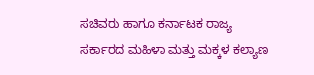ಸಚಿವರು ಹಾಗೂ ಕರ್ನಾಟಕ ರಾಜ್ಯ ಸರ್ಕಾರದ ಮಹಿಳಾ ಮತ್ತು ಮಕ್ಕಳ ಕಲ್ಯಾಣ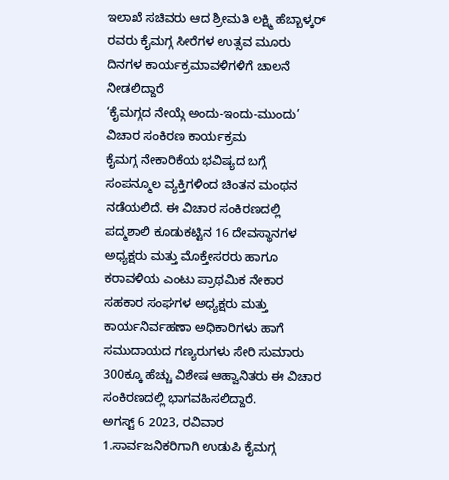ಇಲಾಖೆ ಸಚಿವರು ಆದ ಶ್ರೀಮತಿ ಲಕ್ಷ್ಮಿ ಹೆಬ್ಬಾಳ್ಕರ್ ರವರು ಕೈಮಗ್ಗ ಸೀರೆಗಳ ಉತ್ಸವ ಮೂರು ದಿನಗಳ ಕಾರ್ಯಕ್ರಮಾವಳಿಗಳಿಗೆ ಚಾಲನೆ ನೀಡಲಿದ್ದಾರೆ
‘ಕೈಮಗ್ಗದ ನೇಯ್ಗೆ ಅಂದು-ಇಂದು-ಮುಂದು’ ವಿಚಾರ ಸಂಕಿರಣ ಕಾರ್ಯಕ್ರಮ
ಕೈಮಗ್ಗ ನೇಕಾರಿಕೆಯ ಭವಿಷ್ಯದ ಬಗ್ಗೆ ಸಂಪನ್ಮೂಲ ವ್ಯಕ್ತಿಗಳಿಂದ ಚಿಂತನ ಮಂಥನ ನಡೆಯಲಿದೆ. ಈ ವಿಚಾರ ಸಂಕಿರಣದಲ್ಲಿ ಪದ್ಮಶಾಲಿ ಕೂಡುಕಟ್ಟಿನ 16 ದೇವಸ್ಥಾನಗಳ ಅಧ್ಯಕ್ಷರು ಮತ್ತು ಮೊಕ್ತೇಸರರು ಹಾಗೂ ಕರಾವಳಿಯ ಎಂಟು ಪ್ರಾಥಮಿಕ ನೇಕಾರ ಸಹಕಾರ ಸಂಘಗಳ ಅಧ್ಯಕ್ಷರು ಮತ್ತು ಕಾರ್ಯನಿರ್ವಹಣಾ ಅಧಿಕಾರಿಗಳು ಹಾಗೆ ಸಮುದಾಯದ ಗಣ್ಯರುಗಳು ಸೇರಿ ಸುಮಾರು 300ಕ್ಕೂ ಹೆಚ್ಚು ವಿಶೇಷ ಆಹ್ವಾನಿತರು ಈ ವಿಚಾರ ಸಂಕಿರಣದಲ್ಲಿ ಭಾಗವಹಿಸಲಿದ್ದಾರೆ.
ಅಗಸ್ಟ್ 6 2023, ರವಿವಾರ
1.ಸಾರ್ವಜನಿಕರಿಗಾಗಿ ಉಡುಪಿ ಕೈಮಗ್ಗ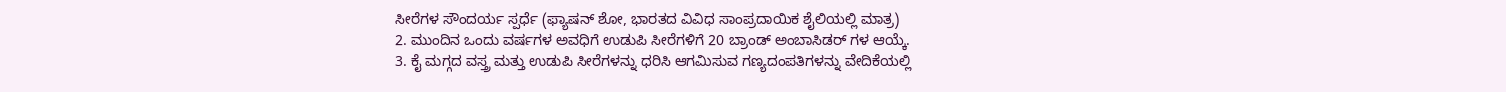ಸೀರೆಗಳ ಸೌಂದರ್ಯ ಸ್ಪರ್ಧೆ (ಫ್ಯಾಷನ್ ಶೋ, ಭಾರತದ ವಿವಿಧ ಸಾಂಪ್ರದಾಯಿಕ ಶೈಲಿಯಲ್ಲಿ ಮಾತ್ರ)
2. ಮುಂದಿನ ಒಂದು ವರ್ಷಗಳ ಅವಧಿಗೆ ಉಡುಪಿ ಸೀರೆಗಳಿಗೆ 20 ಬ್ರಾಂಡ್ ಅಂಬಾಸಿಡರ್ ಗಳ ಆಯ್ಕೆ.
3. ಕೈ ಮಗ್ಗದ ವಸ್ತ್ರ ಮತ್ತು ಉಡುಪಿ ಸೀರೆಗಳನ್ನು ಧರಿಸಿ ಆಗಮಿಸುವ ಗಣ್ಯದಂಪತಿಗಳನ್ನು ವೇದಿಕೆಯಲ್ಲಿ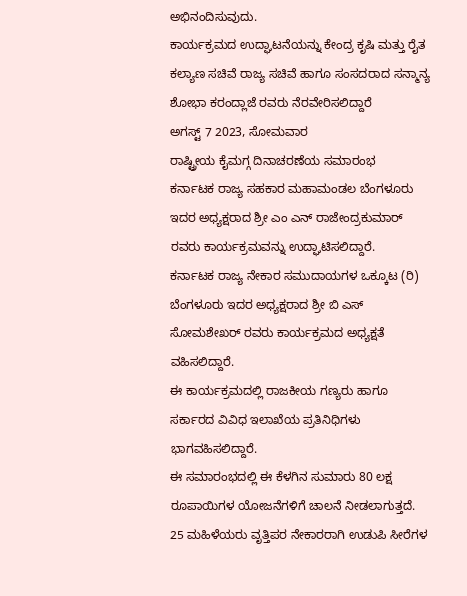ಅಭಿನಂದಿಸುವುದು.
ಕಾರ್ಯಕ್ರಮದ ಉದ್ಘಾಟನೆಯನ್ನು ಕೇಂದ್ರ ಕೃಷಿ ಮತ್ತು ರೈತ ಕಲ್ಯಾಣ ಸಚಿವೆ ರಾಜ್ಯ ಸಚಿವೆ ಹಾಗೂ ಸಂಸದರಾದ ಸನ್ಮಾನ್ಯ ಶೋಭಾ ಕರಂದ್ಲಾಜೆ ರವರು ನೆರವೇರಿಸಲಿದ್ದಾರೆ
ಅಗಸ್ಟ್ 7 2023, ಸೋಮವಾರ
ರಾಷ್ಟ್ರೀಯ ಕೈಮಗ್ಗ ದಿನಾಚರಣೆಯ ಸಮಾರಂಭ
ಕರ್ನಾಟಕ ರಾಜ್ಯ ಸಹಕಾರ ಮಹಾಮಂಡಲ ಬೆಂಗಳೂರು ಇದರ ಅಧ್ಯಕ್ಷರಾದ ಶ್ರೀ ಎಂ ಎನ್ ರಾಜೇಂದ್ರಕುಮಾರ್ ರವರು ಕಾರ್ಯಕ್ರಮವನ್ನು ಉದ್ಘಾಟಿಸಲಿದ್ದಾರೆ.
ಕರ್ನಾಟಕ ರಾಜ್ಯ ನೇಕಾರ ಸಮುದಾಯಗಳ ಒಕ್ಕೂಟ (ರಿ) ಬೆಂಗಳೂರು ಇದರ ಅಧ್ಯಕ್ಷರಾದ ಶ್ರೀ ಬಿ ಎಸ್ ಸೋಮಶೇಖರ್ ರವರು ಕಾರ್ಯಕ್ರಮದ ಅಧ್ಯಕ್ಷತೆ ವಹಿಸಲಿದ್ದಾರೆ.
ಈ ಕಾರ್ಯಕ್ರಮದಲ್ಲಿ ರಾಜಕೀಯ ಗಣ್ಯರು ಹಾಗೂ ಸರ್ಕಾರದ ವಿವಿಧ ಇಲಾಖೆಯ ಪ್ರತಿನಿಧಿಗಳು ಭಾಗವಹಿಸಲಿದ್ದಾರೆ.
ಈ ಸಮಾರಂಭದಲ್ಲಿ ಈ ಕೆಳಗಿನ ಸುಮಾರು 80 ಲಕ್ಷ ರೂಪಾಯಿಗಳ ಯೋಜನೆಗಳಿಗೆ ಚಾಲನೆ ನೀಡಲಾಗುತ್ತದೆ.
25 ಮಹಿಳೆಯರು ವೃತ್ತಿಪರ ನೇಕಾರರಾಗಿ ಉಡುಪಿ ಸೀರೆಗಳ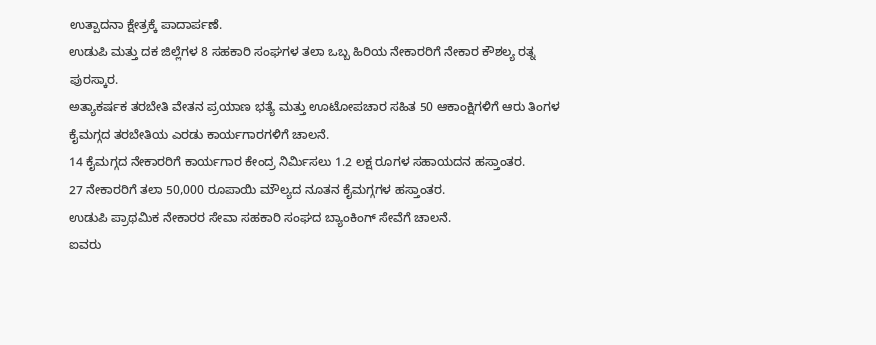ಉತ್ಪಾದನಾ ಕ್ಷೇತ್ರಕ್ಕೆ ಪಾದಾರ್ಪಣೆ.
ಉಡುಪಿ ಮತ್ತು ದಕ ಜಿಲ್ಲೆಗಳ 8 ಸಹಕಾರಿ ಸಂಘಗಳ ತಲಾ ಒಬ್ಬ ಹಿರಿಯ ನೇಕಾರರಿಗೆ ನೇಕಾರ ಕೌಶಲ್ಯ ರತ್ನ ಪುರಸ್ಕಾರ.
ಅತ್ಯಾಕರ್ಷಕ ತರಬೇತಿ ವೇತನ ಪ್ರಯಾಣ ಭತ್ಯೆ ಮತ್ತು ಊಟೋಪಚಾರ ಸಹಿತ 50 ಆಕಾಂಕ್ಷಿಗಳಿಗೆ ಆರು ತಿಂಗಳ ಕೈಮಗ್ಗದ ತರಬೇತಿಯ ಎರಡು ಕಾರ್ಯಗಾರಗಳಿಗೆ ಚಾಲನೆ.
14 ಕೈಮಗ್ಗದ ನೇಕಾರರಿಗೆ ಕಾರ್ಯಗಾರ ಕೇಂದ್ರ ನಿರ್ಮಿಸಲು 1.2 ಲಕ್ಷ ರೂಗಳ ಸಹಾಯದನ ಹಸ್ತಾಂತರ.
27 ನೇಕಾರರಿಗೆ ತಲಾ 50,000 ರೂಪಾಯಿ ಮೌಲ್ಯದ ನೂತನ ಕೈಮಗ್ಗಗಳ ಹಸ್ತಾಂತರ.
ಉಡುಪಿ ಪ್ರಾಥಮಿಕ ನೇಕಾರರ ಸೇವಾ ಸಹಕಾರಿ ಸಂಘದ ಬ್ಯಾಂಕಿಂಗ್ ಸೇವೆಗೆ ಚಾಲನೆ.
ಐವರು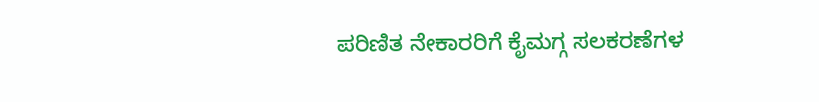ಪರಿಣಿತ ನೇಕಾರರಿಗೆ ಕೈಮಗ್ಗ ಸಲಕರಣೆಗಳ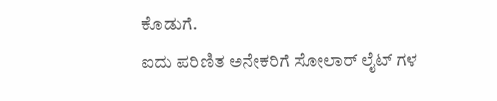ಕೊಡುಗೆ.
ಐದು ಪರಿಣಿತ ಅನೇಕರಿಗೆ ಸೋಲಾರ್ ಲೈಟ್ ಗಳ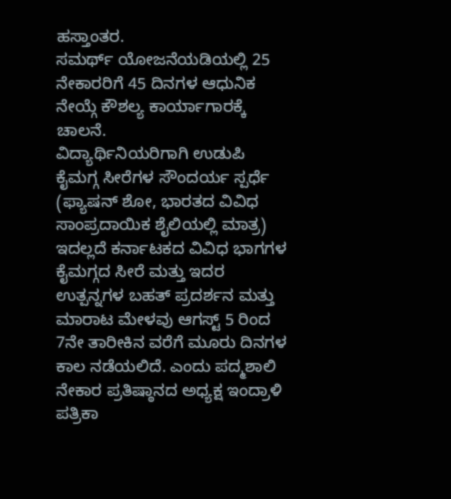ಹಸ್ತಾಂತರ.
ಸಮರ್ಥ್ ಯೋಜನೆಯಡಿಯಲ್ಲಿ 25 ನೇಕಾರರಿಗೆ 45 ದಿನಗಳ ಆಧುನಿಕ ನೇಯ್ಗೆ ಕೌಶಲ್ಯ ಕಾರ್ಯಾಗಾರಕ್ಕೆ ಚಾಲನೆ.
ವಿದ್ಯಾರ್ಥಿನಿಯರಿಗಾಗಿ ಉಡುಪಿ ಕೈಮಗ್ಗ ಸೀರೆಗಳ ಸೌಂದರ್ಯ ಸ್ಪರ್ಧೆ (ಫ್ಯಾಷನ್ ಶೋ, ಭಾರತದ ವಿವಿಧ ಸಾಂಪ್ರದಾಯಿಕ ಶೈಲಿಯಲ್ಲಿ ಮಾತ್ರ)
ಇದಲ್ಲದೆ ಕರ್ನಾಟಕದ ವಿವಿಧ ಭಾಗಗಳ ಕೈಮಗ್ಗದ ಸೀರೆ ಮತ್ತು ಇದರ ಉತ್ಪನ್ನಗಳ ಬಹತ್ ಪ್ರದರ್ಶನ ಮತ್ತು ಮಾರಾಟ ಮೇಳವು ಆಗಸ್ಟ್ 5 ರಿಂದ 7ನೇ ತಾರೀಕಿನ ವರೆಗೆ ಮೂರು ದಿನಗಳ ಕಾಲ ನಡೆಯಲಿದೆ. ಎಂದು ಪದ್ಮಶಾಲಿ ನೇಕಾರ ಪ್ರತಿಷ್ಠಾನದ ಅಧ್ಯಕ್ಷ ಇಂದ್ರಾಳಿ ಪತ್ರಿಕಾ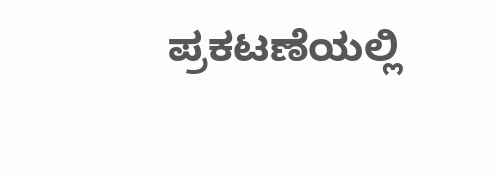ಪ್ರಕಟಣೆಯಲ್ಲಿ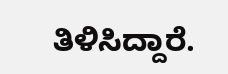ತಿಳಿಸಿದ್ದಾರೆ.